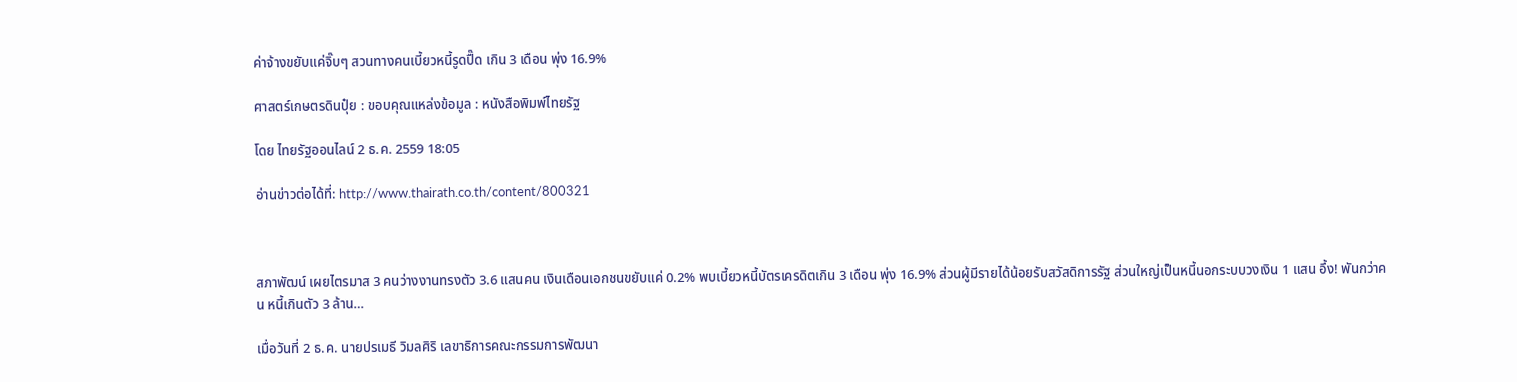ค่าจ้างขยับแค่จิ๊บๆ สวนทางคนเบี้ยวหนี้รูดปื๊ด เกิน 3 เดือน พุ่ง 16.9%

ศาสตร์เกษตรดินปุ๋ย : ขอบคุณแหล่งข้อมูล : หนังสือพิมพ์ไทยรัฐ

โดย ไทยรัฐออนไลน์ 2 ธ.ค. 2559 18:05

อ่านข่าวต่อได้ที่: http://www.thairath.co.th/content/800321



สภาพัฒน์ เผยไตรมาส 3 คนว่างงานทรงตัว 3.6 แสนคน เงินเดือนเอกชนขยับแค่ 0.2% พบเบี้ยวหนี้บัตรเครดิตเกิน 3 เดือน พุ่ง 16.9% ส่วนผู้มีรายได้น้อยรับสวัสดิการรัฐ ส่วนใหญ่เป็นหนี้นอกระบบวงเงิน 1 แสน อึ้ง! พันกว่าคน หนี้เกินตัว 3 ล้าน…

เมื่อวันที่ 2 ธ.ค. นายปรเมธี วิมลศิริ เลขาธิการคณะกรรมการพัฒนา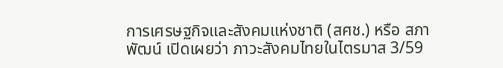การเศรษฐกิจและสังคมแห่งชาติ (สศช.) หรือ สภาพัฒน์ เปิดเผยว่า ภาวะสังคมไทยในไตรมาส 3/59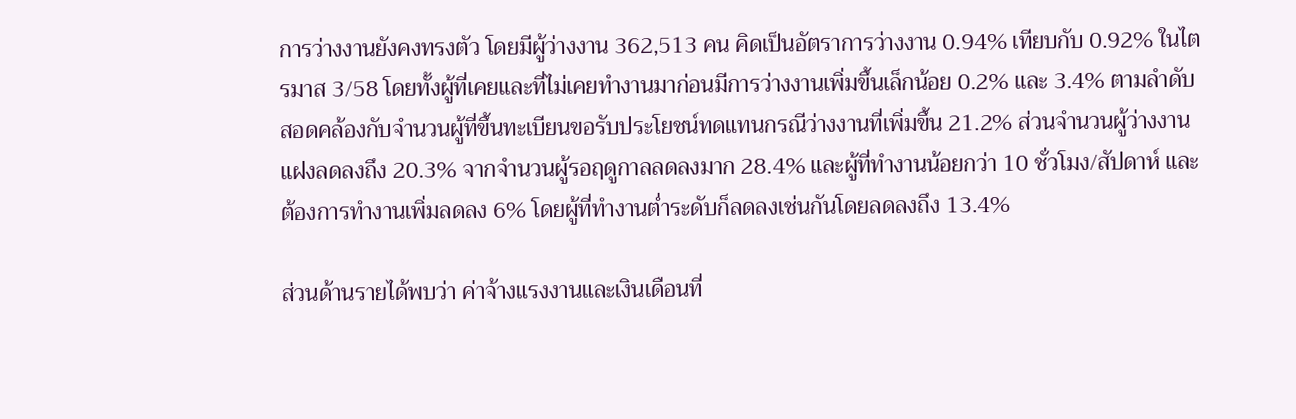การว่างงานยังคงทรงตัว โดยมีผู้ว่างงาน 362,513 คน คิดเป็นอัตราการว่างงาน 0.94% เทียบกับ 0.92% ในไตรมาส 3/58 โดยทั้งผู้ที่เคยและที่ไม่เคยทำงานมาก่อนมีการว่างงานเพิ่มขึ้นเล็กน้อย 0.2% และ 3.4% ตามลำดับ สอดคล้องกับจำนวนผู้ที่ขึ้นทะเบียนขอรับประโยชน์ทดแทนกรณีว่างงานที่เพิ่มขึ้น 21.2% ส่วนจำนวนผู้ว่างงานแฝงลดลงถึง 20.3% จากจำนวนผู้รอฤดูกาลลดลงมาก 28.4% และผู้ที่ทำงานน้อยกว่า 10 ชั่วโมง/สัปดาห์ และต้องการทำงานเพิ่มลดลง 6% โดยผู้ที่ทำงานต่ำระดับก็ลดลงเช่นกันโดยลดลงถึง 13.4%

ส่วนด้านรายได้พบว่า ค่าจ้างแรงงานและเงินเดือนที่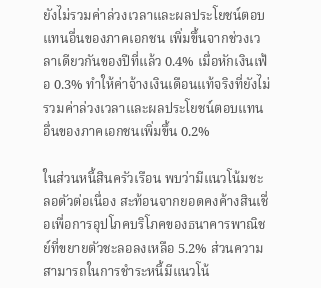ยังไม่รวมค่าล่วงเวลาและผลประโยชน์ตอบแทนอื่นของภาคเอกชน เพิ่มขึ้นจากช่วงเวลาเดียวกันของปีที่แล้ว 0.4% เมื่อหักเงินเฟ้อ 0.3% ทำให้ค่าจ้างเงินเดือนแท้จริงที่ยังไม่รวมค่าล่วงเวลาและผลประโยชน์ตอบแทนอื่นของภาคเอกชนเพิ่มขึ้น 0.2%

ในส่วนหนี้สินครัวเรือน พบว่ามีแนวโน้มชะลอตัวต่อเนื่อง สะท้อนจากยอดคงค้างสินเชื่อเพื่อการอุปโภคบริโภคของธนาคารพาณิชย์ที่ขยายตัวชะลอลงเหลือ 5.2% ส่วนความสามารถในการชำระหนี้มีแนวโน้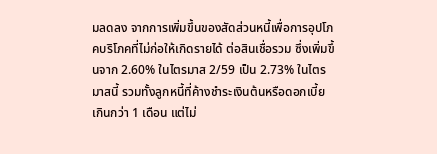มลดลง จากการเพิ่มขึ้นของสัดส่วนหนี้เพื่อการอุปโภคบริโภคที่ไม่ก่อให้เกิดรายได้ ต่อสินเชื่อรวม ซึ่งเพิ่มขึ้นจาก 2.60% ในไตรมาส 2/59 เป็น 2.73% ในไตรมาสนี้ รวมทั้งลูกหนี้ที่ค้างชำระเงินต้นหรือดอกเบี้ยเกินกว่า 1 เดือน แต่ไม่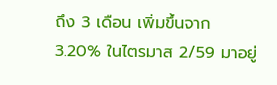ถึง 3 เดือน เพิ่มขึ้นจาก 3.20% ในไตรมาส 2/59 มาอยู่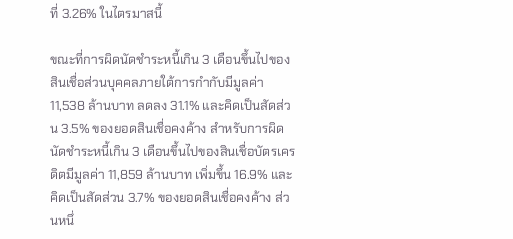ที่ 3.26% ในไตรมาสนี้

ขณะที่การผิดนัดชำระหนี้เกิน 3 เดือนขึ้นไปของสินเชื่อส่วนบุคคลภายใต้การกำกับมีมูลค่า 11,538 ล้านบาท ลดลง 31.1% และคิดเป็นสัดส่วน 3.5% ของยอดสินเชื่อคงค้าง สำหรับการผิดนัดชำระหนี้เกิน 3 เดือนขึ้นไปของสินเชื่อบัตรเครดิตมีมูลค่า 11,859 ล้านบาท เพิ่มขึ้น 16.9% และคิดเป็นสัดส่วน 3.7% ของยอดสินเชื่อคงค้าง ส่วนหนึ่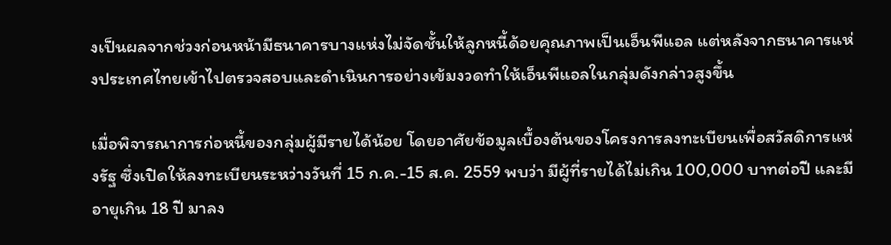งเป็นผลจากช่วงก่อนหน้ามีธนาคารบางแห่งไม่จัดชั้นให้ลูกหนี้ด้อยคุณภาพเป็นเอ็นพีแอล แต่หลังจากธนาคารแห่งประเทศไทยเข้าไปตรวจสอบและดำเนินการอย่างเข้มงวดทำให้เอ็นพีแอลในกลุ่มดังกล่าวสูงขึ้น

เมื่อพิจารณาการก่อหนี้ของกลุ่มผู้มีรายได้น้อย โดยอาศัยข้อมูลเบื้องต้นของโครงการลงทะเบียนเพื่อสวัสดิการแห่งรัฐ ซึ่งเปิดให้ลงทะเบียนระหว่างวันที่ 15 ก.ค.-15 ส.ค. 2559 พบว่า มีผู้ที่รายได้ไม่เกิน 100,000 บาทต่อปี และมีอายุเกิน 18 ปี มาลง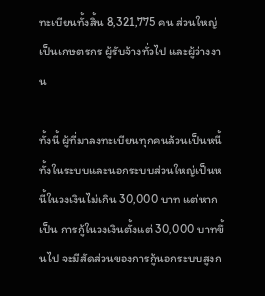ทะเบียนทั้งสิ้น 8,321,775 คน ส่วนใหญ่เป็นเกษตรกร ผู้รับจ้างทั่วไป และผู้ว่างงาน

ทั้งนี้ ผู้ที่มาลงทะเบียนทุกคนล้วนเป็นหนี้ทั้งในระบบและนอกระบบส่วนใหญ่เป็นหนี้ในวงเงินไม่เกิน 30,000 บาท แต่หากเป็น การกู้ในวงเงินตั้งแต่ 30,000 บาทขึ้นไป จะมีสัดส่วนของการกู้นอกระบบสูงก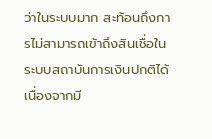ว่าในระบบมาก สะท้อนถึงการไม่สามารถเข้าถึงสินเชื่อในระบบสถาบันการเงินปกติได้เนื่องจากมี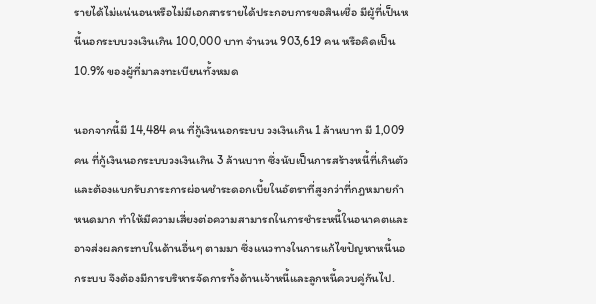รายได้ไม่แน่นอนหรือไม่มีเอกสารรายได้ประกอบการขอสินเชื่อ มีผู้ที่เป็นหนี้นอกระบบวงเงินเกิน 100,000 บาท จำนวน 903,619 คน หรือคิดเป็น 10.9% ของผู้ที่มาลงทะเบียนทั้งหมด

นอกจากนี้มี 14,484 คน ที่กู้เงินนอกระบบ วงเงินเกิน 1 ล้านบาท มี 1,009 คน ที่กู้เงินนอกระบบวงเงินเกิน 3 ล้านบาท ซึ่งนับเป็นการสร้างหนี้ที่เกินตัวและต้องแบกรับภาระการผ่อนชำระดอกเบี้ยในอัตราที่สูงกว่าที่กฎหมายกำหนดมาก ทำให้มีความเสี่ยงต่อความสามารถในการชำระหนี้ในอนาคตและอาจส่งผลกระทบในด้านอื่นๆ ตามมา ซึ่งแนวทางในการแก้ไขปัญหาหนี้นอกระบบ จึงต้องมีการบริหารจัดการทั้งด้านเจ้าหนี้และลูกหนี้ควบคู่กันไป.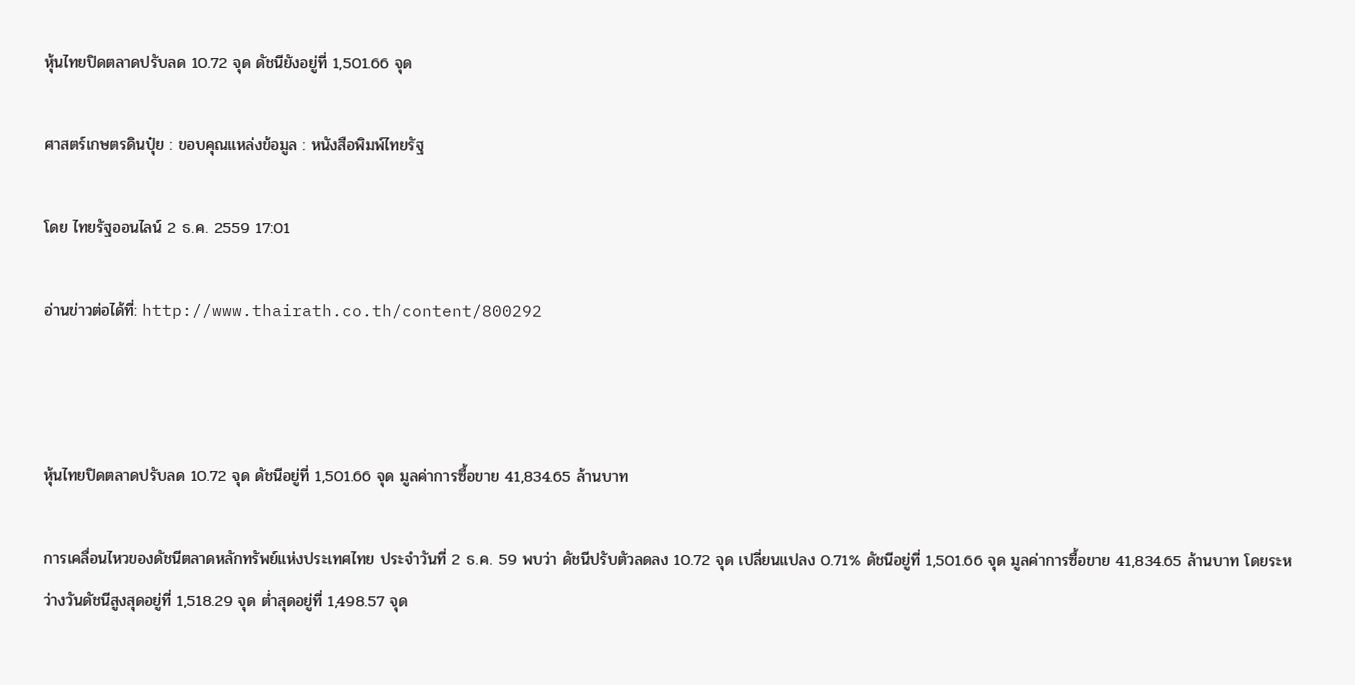หุ้นไทยปิดตลาดปรับลด 10.72 จุด ดัชนียังอยู่ที่ 1,501.66 จุด

ศาสตร์เกษตรดินปุ๋ย : ขอบคุณแหล่งข้อมูล : หนังสือพิมพ์ไทยรัฐ

โดย ไทยรัฐออนไลน์ 2 ธ.ค. 2559 17:01

อ่านข่าวต่อได้ที่: http://www.thairath.co.th/content/800292



หุ้นไทยปิดตลาดปรับลด 10.72 จุด ดัชนีอยู่ที่ 1,501.66 จุด มูลค่าการซื้อขาย 41,834.65 ล้านบาท

การเคลื่อนไหวของดัชนีตลาดหลักทรัพย์แห่งประเทศไทย ประจำวันที่ 2 ธ.ค. 59 พบว่า ดัชนีปรับตัวลดลง 10.72 จุด เปลี่ยนแปลง 0.71% ดัชนีอยู่ที่ 1,501.66 จุด มูลค่าการซื้อขาย 41,834.65 ล้านบาท โดยระหว่างวันดัชนีสูงสุดอยู่ที่ 1,518.29 จุด ต่ำสุดอยู่ที่ 1,498.57 จุด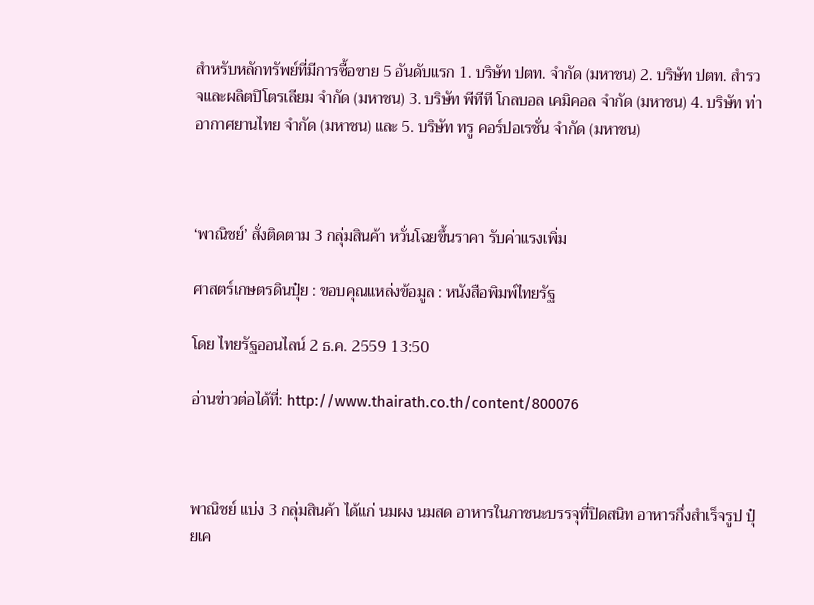สำหรับหลักทรัพย์ที่มีการซื้อขาย 5 อันดับแรก 1. บริษัท ปตท. จำกัด (มหาชน) 2. บริษัท ปตท. สำรวจและผลิตปิโตรเลียม จำกัด (มหาชน) 3. บริษัท พีทีที โกลบอล เคมิคอล จำกัด (มหาชน) 4. บริษัท ท่าอากาศยานไทย จำกัด (มหาชน) และ 5. บริษัท ทรู คอร์ปอเรชั่น จำกัด (มหาชน)



‘พาณิชย์’ สั่งติดตาม 3 กลุ่มสินค้า หวั่นโฉยขึ้นราคา รับค่าแรงเพิ่ม

ศาสตร์เกษตรดินปุ๋ย : ขอบคุณแหล่งข้อมูล : หนังสือพิมพ์ไทยรัฐ

โดย ไทยรัฐออนไลน์ 2 ธ.ค. 2559 13:50

อ่านข่าวต่อได้ที่: http://www.thairath.co.th/content/800076



พาณิชย์ แบ่ง 3 กลุ่มสินค้า ได้แก่ นมผง นมสด อาหารในภาชนะบรรจุที่ปิดสนิท อาหารกึ่งสำเร็จรูป ปุ๋ยเค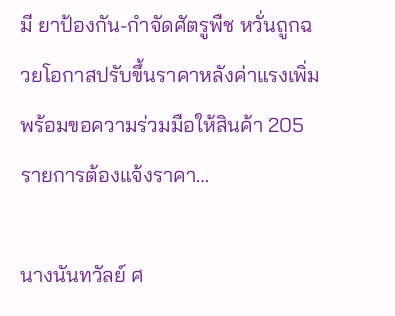มี ยาป้องกัน-กำจัดศัตรูพืช หวั่นถูกฉวยโอกาสปรับขึ้นราคาหลังค่าแรงเพิ่ม พร้อมขอความร่วมมือให้สินค้า 205 รายการต้องแจ้งราคา…

นางนันทวัลย์ ศ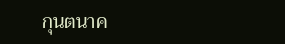กุนตนาค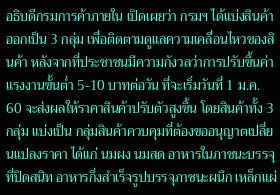อธิบดีกรมการค้าภายใน เปิดเผยว่า กรมฯ ได้แบ่งสินค้าออกเป็น 3 กลุ่ม เพื่อติดตามดูแลความเคลื่อนไหวของสินค้า หลังจากที่ประชาชนมีความกังวลว่าการปรับขึ้นค่าแรงงานขั้นต่ำ 5-10 บาทต่อวัน ที่จะเริ่มวันที่ 1 ม.ค. 60 จะส่งผลให้ราคาสินค้าปรับตัวสูงขึ้น โดยสินค้าทั้ง 3 กลุ่ม แบ่งเป็น กลุ่มสินค้าควบคุมที่ต้องขออนุญาตเปลี่ยนแปลงราคา ได้แก่ นมผง นมสด อาหารในภาชนะบรรจุที่ปิดสนิท อาหารกึ่งสำเร็จรูปบรรจุภาชนะผนึก เหล็กแผ่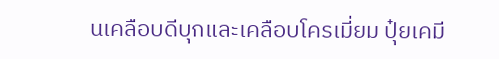นเคลือบดีบุกและเคลือบโครเมี่ยม ปุ๋ยเคมี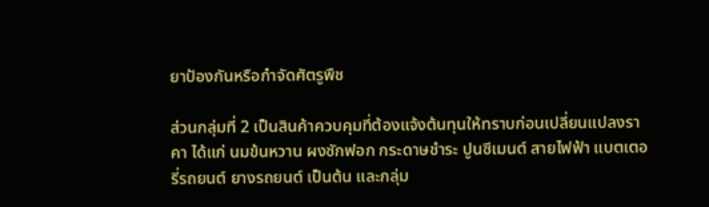ยาป้องกันหรือกำจัดศัตรูพืช

ส่วนกลุ่มที่ 2 เป็นสินค้าควบคุมที่ต้องแจ้งต้นทุนให้ทราบก่อนเปลี่ยนแปลงราคา ได้แก่ นมข้นหวาน ผงซักฟอก กระดาษชำระ ปูนซีเมนต์ สายไฟฟ้า แบตเตอรี่รถยนต์ ยางรถยนต์ เป็นต้น และกลุ่ม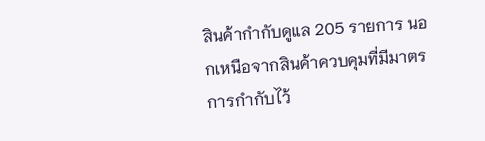สินค้ากำกับดูแล 205 รายการ นอกเหนือจากสินค้าควบคุมที่มีมาตรการกำกับไว้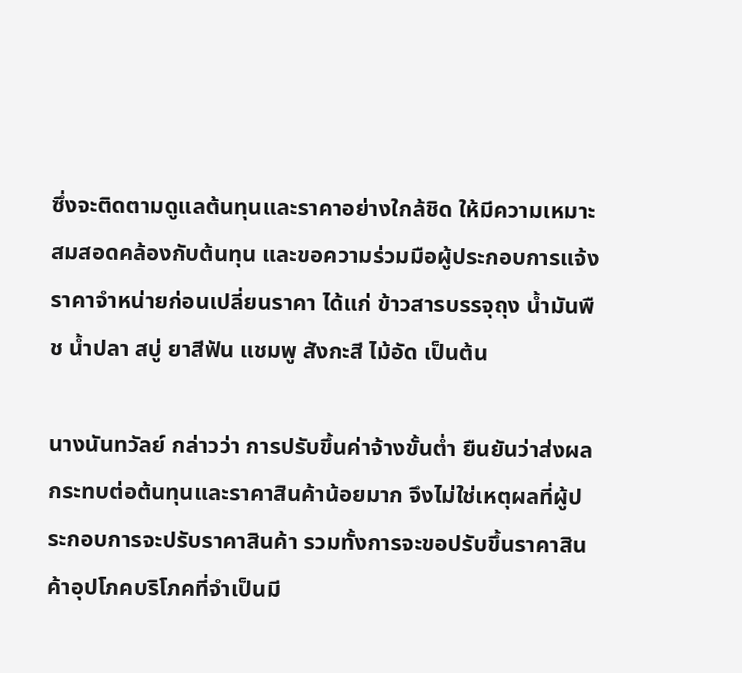ซึ่งจะติดตามดูแลต้นทุนและราคาอย่างใกล้ชิด ให้มีความเหมาะสมสอดคล้องกับต้นทุน และขอความร่วมมือผู้ประกอบการแจ้งราคาจำหน่ายก่อนเปลี่ยนราคา ได้แก่ ข้าวสารบรรจุถุง น้ำมันพืช น้ำปลา สบู่ ยาสีฟัน แชมพู สังกะสี ไม้อัด เป็นต้น

นางนันทวัลย์ กล่าวว่า การปรับขึ้นค่าจ้างขั้นต่ำ ยืนยันว่าส่งผลกระทบต่อต้นทุนและราคาสินค้าน้อยมาก จึงไม่ใช่เหตุผลที่ผู้ประกอบการจะปรับราคาสินค้า รวมทั้งการจะขอปรับขึ้นราคาสินค้าอุปโภคบริโภคที่จำเป็นมี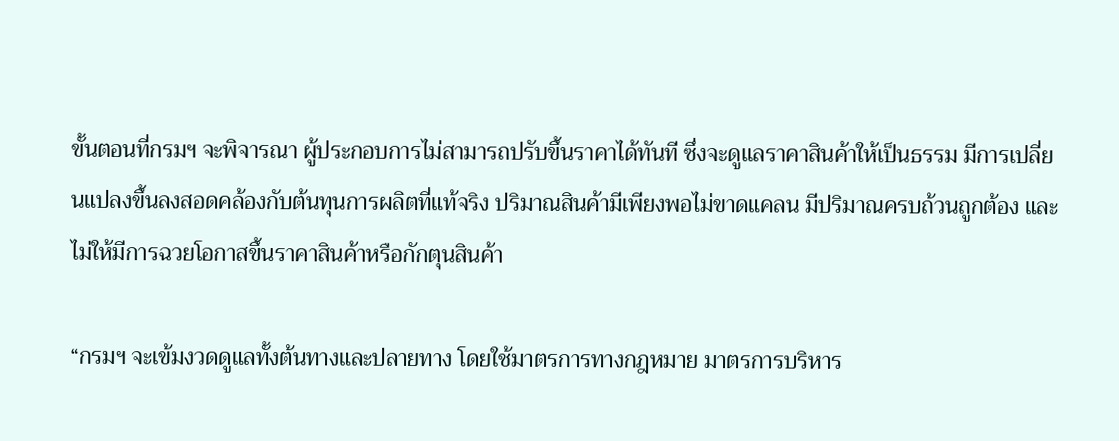ขั้นตอนที่กรมฯ จะพิจารณา ผู้ประกอบการไม่สามารถปรับขึ้นราคาได้ทันที ซึ่งจะดูแลราคาสินค้าให้เป็นธรรม มีการเปลี่ยนแปลงขึ้นลงสอดคล้องกับต้นทุนการผลิตที่แท้จริง ปริมาณสินค้ามีเพียงพอไม่ขาดแคลน มีปริมาณครบถ้วนถูกต้อง และไม่ให้มีการฉวยโอกาสขึ้นราคาสินค้าหรือกักตุนสินค้า

“กรมฯ จะเข้มงวดดูแลทั้งต้นทางและปลายทาง โดยใช้มาตรการทางกฎหมาย มาตรการบริหาร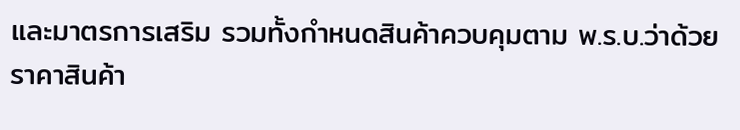และมาตรการเสริม รวมทั้งกำหนดสินค้าควบคุมตาม พ.ร.บ.ว่าด้วยราคาสินค้า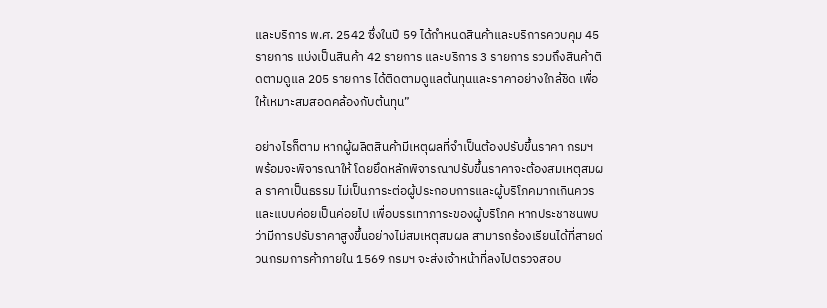และบริการ พ.ศ. 2542 ซึ่งในปี 59 ได้กำหนดสินค้าและบริการควบคุม 45 รายการ แบ่งเป็นสินค้า 42 รายการ และบริการ 3 รายการ รวมถึงสินค้าติดตามดูแล 205 รายการ ได้ติดตามดูแลต้นทุนและราคาอย่างใกล้ชิด เพื่อให้เหมาะสมสอดคล้องกับต้นทุน”

อย่างไรก็ตาม หากผู้ผลิตสินค้ามีเหตุผลที่จำเป็นต้องปรับขึ้นราคา กรมฯ พร้อมจะพิจารณาให้ โดยยึดหลักพิจารณาปรับขึ้นราคาจะต้องสมเหตุสมผล ราคาเป็นธรรม ไม่เป็นภาระต่อผู้ประกอบการและผู้บริโภคมากเกินควร และแบบค่อยเป็นค่อยไป เพื่อบรรเทาภาระของผู้บริโภค หากประชาชนพบว่ามีการปรับราคาสูงขึ้นอย่างไม่สมเหตุสมผล สามารถร้องเรียนได้ที่สายด่วนกรมการค้าภายใน 1569 กรมฯ จะส่งเจ้าหน้าที่ลงไปตรวจสอบ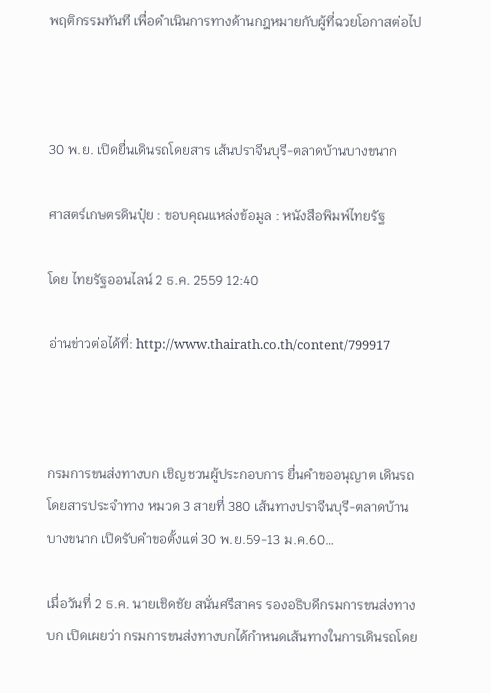พฤติกรรมทันที เพื่อดำเนินการทางด้านกฎหมายกับผู้ที่ฉวยโอกาสต่อไป



30 พ.ย. เปิดยื่นเดินรถโดยสาร เส้นปราจีนบุรี-ตลาดบ้านบางขนาก

ศาสตร์เกษตรดินปุ๋ย : ขอบคุณแหล่งข้อมูล : หนังสือพิมพ์ไทยรัฐ

โดย ไทยรัฐออนไลน์ 2 ธ.ค. 2559 12:40

อ่านข่าวต่อได้ที่: http://www.thairath.co.th/content/799917



กรมการขนส่งทางบก เชิญชวนผู้ประกอบการ ยื่นคำขออนุญาต เดินรถโดยสารประจำทาง หมวด 3 สายที่ 380 เส้นทางปราจีนบุรี-ตลาดบ้านบางขนาก เปิดรับคำขอตั้งแต่ 30 พ.ย.59-13 ม.ค.60…

เมื่อวันที่ 2 ธ.ค. นายเชิดชัย สนั่นศรีสาคร รองอธิบดีกรมการขนส่งทางบก เปิดเผยว่า กรมการขนส่งทางบกได้กำหนดเส้นทางในการเดินรถโดย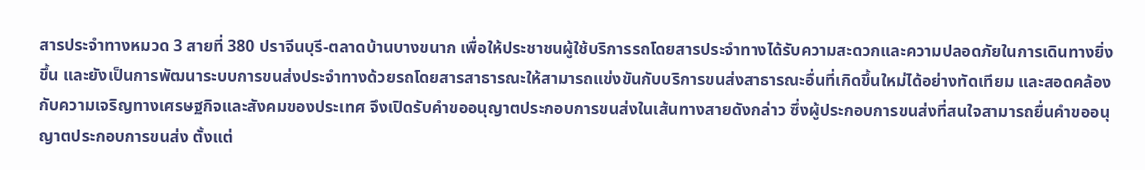สารประจำทางหมวด 3 สายที่ 380 ปราจีนบุรี-ตลาดบ้านบางขนาก เพื่อให้ประชาชนผู้ใช้บริการรถโดยสารประจำทางได้รับความสะดวกและความปลอดภัยในการเดินทางยิ่งขึ้น และยังเป็นการพัฒนาระบบการขนส่งประจำทางด้วยรถโดยสารสาธารณะให้สามารถแข่งขันกับบริการขนส่งสาธารณะอื่นที่เกิดขึ้นใหม่ได้อย่างทัดเทียม และสอดคล้องกับความเจริญทางเศรษฐกิจและสังคมของประเทศ จึงเปิดรับคำขออนุญาตประกอบการขนส่งในเส้นทางสายดังกล่าว ซึ่งผู้ประกอบการขนส่งที่สนใจสามารถยื่นคำขออนุญาตประกอบการขนส่ง ตั้งแต่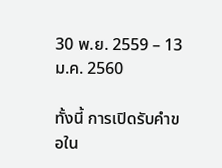30 พ.ย. 2559 – 13 ม.ค. 2560

ทั้งนี้ การเปิดรับคำขอใน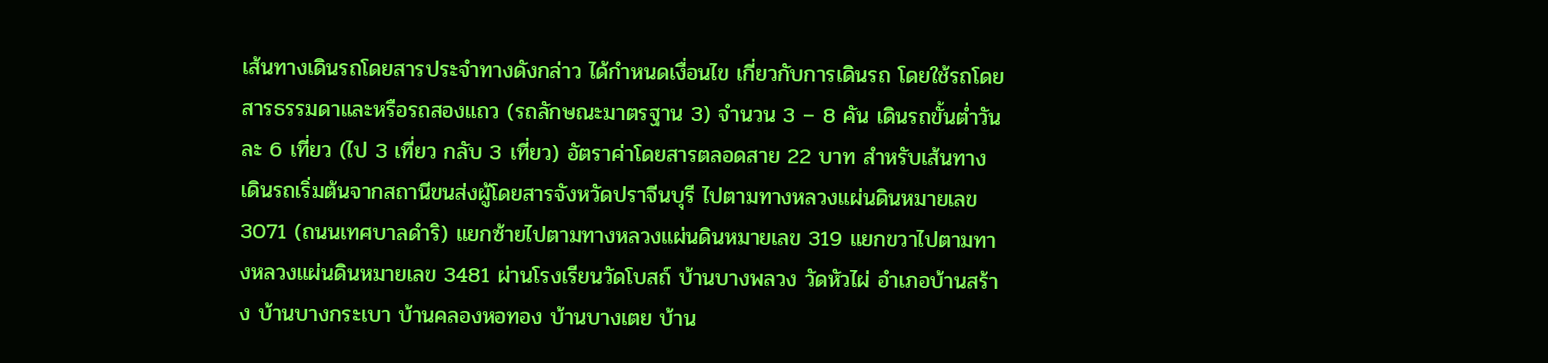เส้นทางเดินรถโดยสารประจำทางดังกล่าว ได้กำหนดเงื่อนไข เกี่ยวกับการเดินรถ โดยใช้รถโดยสารธรรมดาและหรือรถสองแถว (รถลักษณะมาตรฐาน 3) จำนวน 3 – 8 คัน เดินรถขั้นต่ำวันละ 6 เที่ยว (ไป 3 เที่ยว กลับ 3 เที่ยว) อัตราค่าโดยสารตลอดสาย 22 บาท สำหรับเส้นทางเดินรถเริ่มต้นจากสถานีขนส่งผู้โดยสารจังหวัดปราจีนบุรี ไปตามทางหลวงแผ่นดินหมายเลข 3071 (ถนนเทศบาลดำริ) แยกซ้ายไปตามทางหลวงแผ่นดินหมายเลข 319 แยกขวาไปตามทางหลวงแผ่นดินหมายเลข 3481 ผ่านโรงเรียนวัดโบสถ์ บ้านบางพลวง วัดหัวไผ่ อำเภอบ้านสร้าง บ้านบางกระเบา บ้านคลองหอทอง บ้านบางเตย บ้าน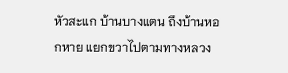หัวสะแก บ้านบางแตน ถึงบ้านหอกหาย แยกขวาไปตามทางหลวง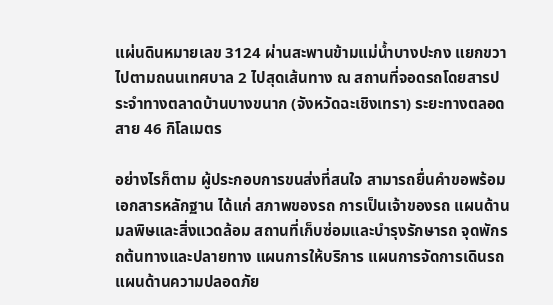แผ่นดินหมายเลข 3124 ผ่านสะพานข้ามแม่น้ำบางปะกง แยกขวาไปตามถนนเทศบาล 2 ไปสุดเส้นทาง ณ สถานที่จอดรถโดยสารประจำทางตลาดบ้านบางขนาก (จังหวัดฉะเชิงเทรา) ระยะทางตลอดสาย 46 กิโลเมตร

อย่างไรก็ตาม ผู้ประกอบการขนส่งที่สนใจ สามารถยื่นคำขอพร้อมเอกสารหลักฐาน ได้แก่ สภาพของรถ การเป็นเจ้าของรถ แผนด้านมลพิษและสิ่งแวดล้อม สถานที่เก็บซ่อมและบำรุงรักษารถ จุดพักรถต้นทางและปลายทาง แผนการให้บริการ แผนการจัดการเดินรถ แผนด้านความปลอดภัย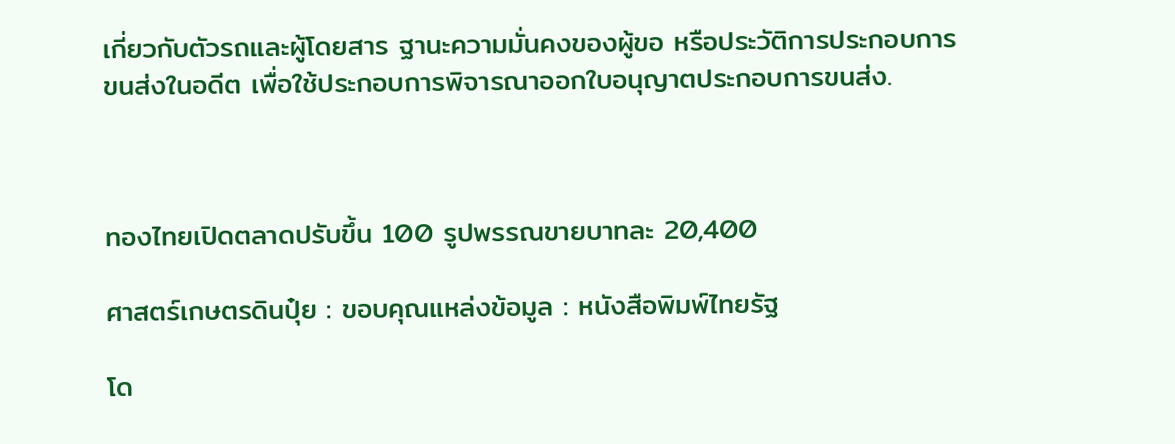เกี่ยวกับตัวรถและผู้โดยสาร ฐานะความมั่นคงของผู้ขอ หรือประวัติการประกอบการขนส่งในอดีต เพื่อใช้ประกอบการพิจารณาออกใบอนุญาตประกอบการขนส่ง.



ทองไทยเปิดตลาดปรับขึ้น 100 รูปพรรณขายบาทละ 20,400

ศาสตร์เกษตรดินปุ๋ย : ขอบคุณแหล่งข้อมูล : หนังสือพิมพ์ไทยรัฐ

โด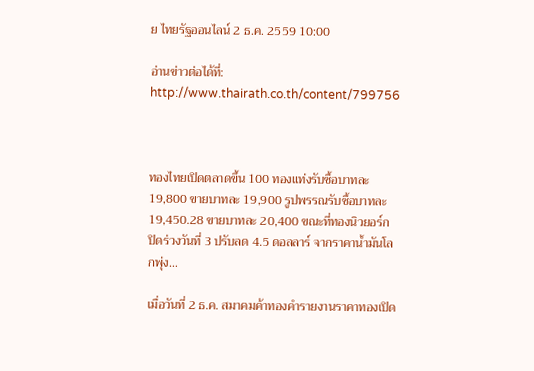ย ไทยรัฐออนไลน์ 2 ธ.ค. 2559 10:00

อ่านข่าวต่อได้ที่: http://www.thairath.co.th/content/799756



ทองไทยเปิดตลาดขึ้น 100 ทองแท่งรับซื้อบาทละ 19,800 ขายบาทละ 19,900 รูปพรรณรับซื้อบาทละ 19,450.28 ขายบาทละ 20,400 ขณะที่ทองนิวยอร์ก ปิดร่วงวันที่ 3 ปรับลด 4.5 ดอลลาร์ จากราคาน้ำมันโลกพุ่ง…

เมื่อวันที่ 2 ธ.ค. สมาคมค้าทองคำรายงานราคาทองเปิด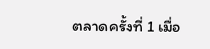ตลาดครั้งที่ 1 เมื่อ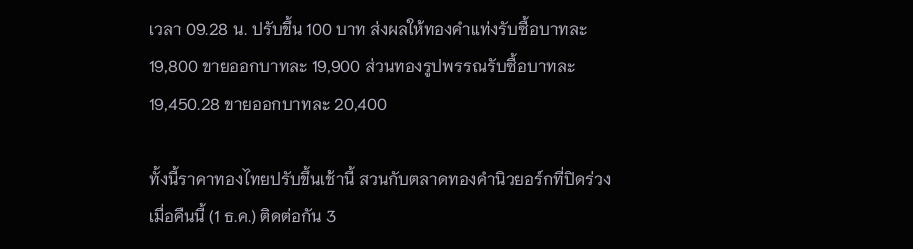เวลา 09.28 น. ปรับขึ้น 100 บาท ส่งผลให้ทองคำแท่งรับซื้อบาทละ 19,800 ขายออกบาทละ 19,900 ส่วนทองรูปพรรณรับซื้อบาทละ 19,450.28 ขายออกบาทละ 20,400

ทั้งนี้ราคาทองไทยปรับขึ้นเช้านี้ สวนกับตลาดทองคำนิวยอร์กที่ปิดร่วงเมื่อคืนนี้ (1 ธ.ค.) ติดต่อกัน 3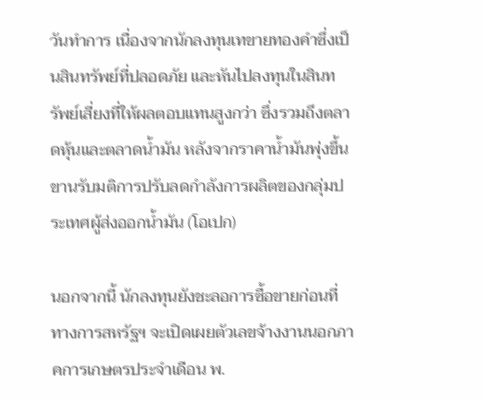วันทำการ เนื่องจากนักลงทุนเทขายทองคำซึ่งเป็นสินทรัพย์ที่ปลอดภัย และหันไปลงทุนในสินทรัพย์เสี่ยงที่ให้ผลตอบแทนสูงกว่า ซึ่งรวมถึงตลาดหุ้นและตลาดน้ำมัน หลังจากราคาน้ำมันพุ่งขึ้นขานรับมติการปรับลดกำลังการผลิตของกลุ่มประเทศผู้ส่งออกน้ำมัน (โอเปก)

นอกจากนี้ นักลงทุนยังชะลอการซื้อขายก่อนที่ทางการสหรัฐฯ จะเปิดเผยตัวเลขจ้างงานนอกภาคการเกษตรประจำเดือน พ.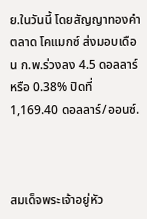ย.ในวันนี้ โดยสัญญาทองคำตลาด โคแมกซ์ ส่งมอบเดือน ก.พ.ร่วงลง 4.5 ดอลลาร์ หรือ 0.38% ปิดที่ 1,169.40 ดอลลาร์/ออนซ์.



สมเด็จพระเจ้าอยู่หัว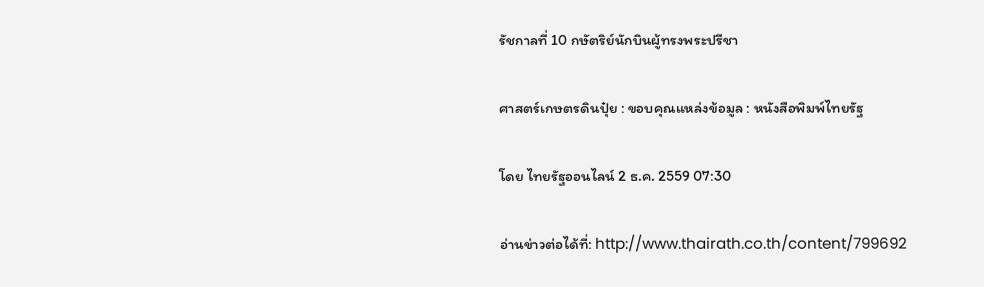รัชกาลที่ 10 กษัตริย์นักบินผู้ทรงพระปรีชา

ศาสตร์เกษตรดินปุ๋ย : ขอบคุณแหล่งข้อมูล : หนังสือพิมพ์ไทยรัฐ

โดย ไทยรัฐออนไลน์ 2 ธ.ค. 2559 07:30

อ่านข่าวต่อได้ที่: http://www.thairath.co.th/content/799692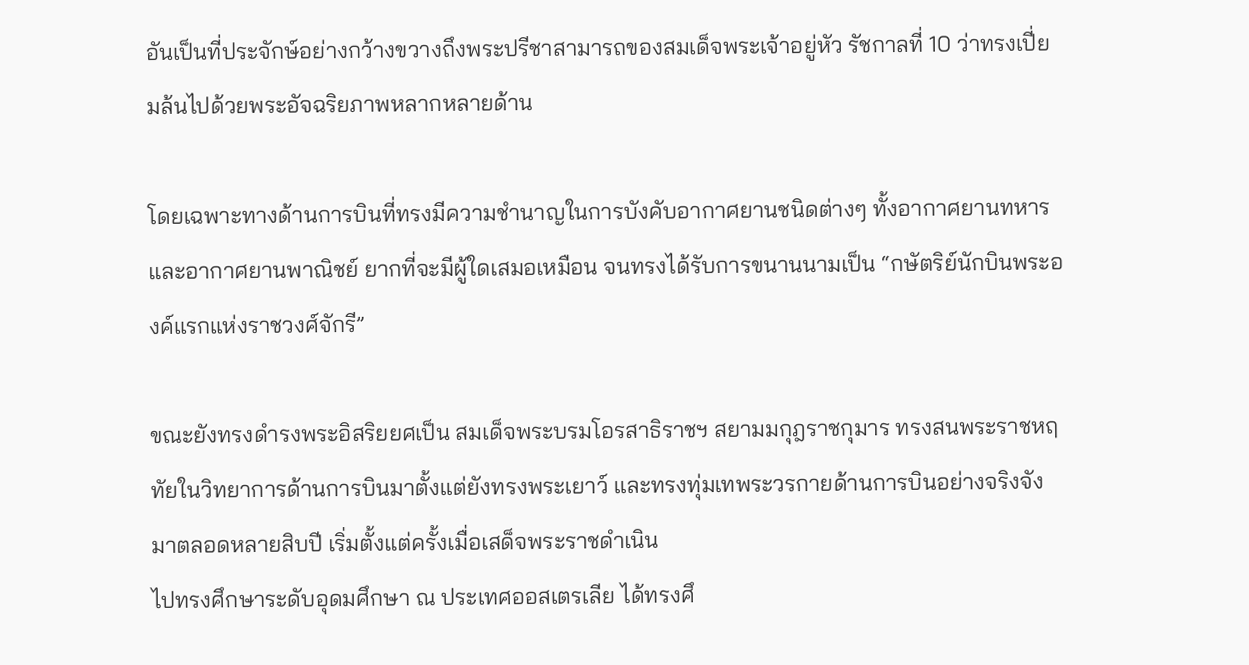อันเป็นที่ประจักษ์อย่างกว้างขวางถึงพระปรีชาสามารถของสมเด็จพระเจ้าอยู่หัว รัชกาลที่ 10 ว่าทรงเปี่ยมล้นไปด้วยพระอัจฉริยภาพหลากหลายด้าน

โดยเฉพาะทางด้านการบินที่ทรงมีความชำนาญในการบังคับอากาศยานชนิดต่างๆ ทั้งอากาศยานทหาร และอากาศยานพาณิชย์ ยากที่จะมีผู้ใดเสมอเหมือน จนทรงได้รับการขนานนามเป็น “กษัตริย์นักบินพระองค์แรกแห่งราชวงศ์จักรี”

ขณะยังทรงดำรงพระอิสริยยศเป็น สมเด็จพระบรมโอรสาธิราชฯ สยามมกุฎราชกุมาร ทรงสนพระราชหฤทัยในวิทยาการด้านการบินมาตั้งแต่ยังทรงพระเยาว์ และทรงทุ่มเทพระวรกายด้านการบินอย่างจริงจังมาตลอดหลายสิบปี เริ่มตั้งแต่ครั้งเมื่อเสด็จพระราชดำเนิน
ไปทรงศึกษาระดับอุดมศึกษา ณ ประเทศออสเตรเลีย ได้ทรงศึ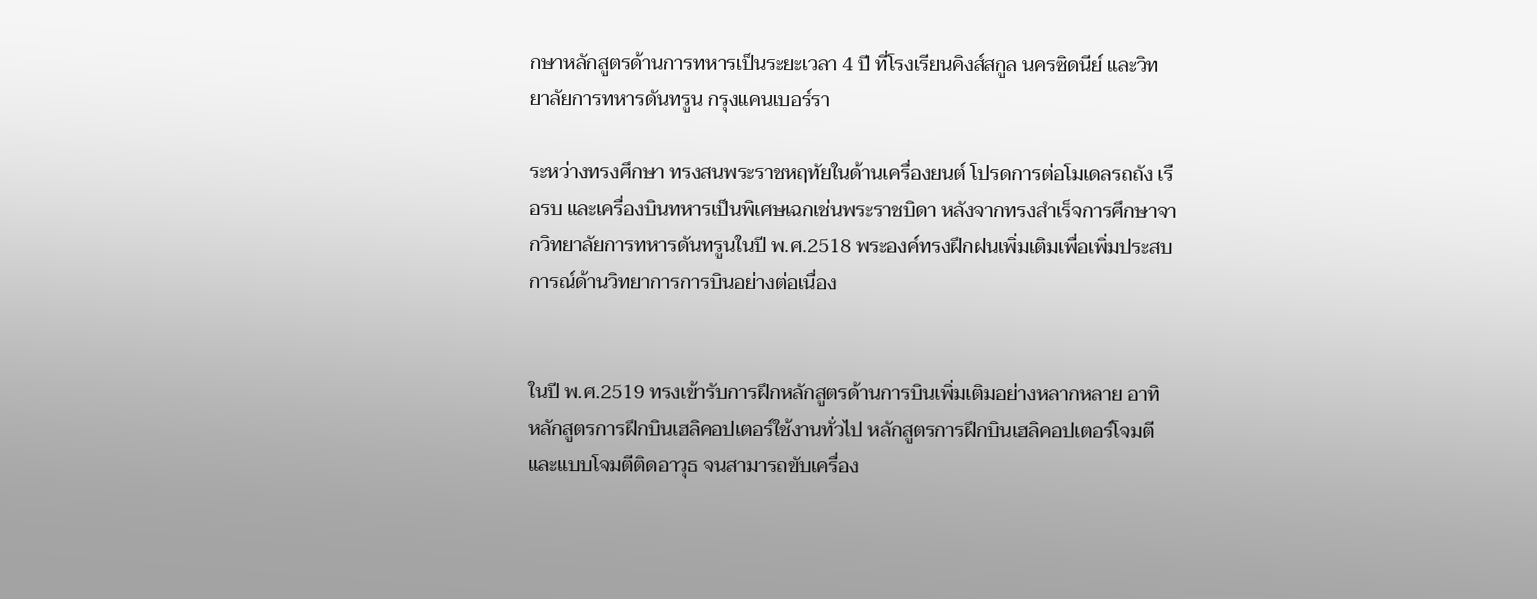กษาหลักสูตรด้านการทหารเป็นระยะเวลา 4 ปี ที่โรงเรียนคิงส์สกูล นครซิดนีย์ และวิทยาลัยการทหารดันทรูน กรุงแคนเบอร์รา

ระหว่างทรงศึกษา ทรงสนพระราชหฤทัยในด้านเครื่องยนต์ โปรดการต่อโมเดลรถถัง เรือรบ และเครื่องบินทหารเป็นพิเศษเฉกเช่นพระราชบิดา หลังจากทรงสำเร็จการศึกษาจากวิทยาลัยการทหารดันทรูนในปี พ.ศ.2518 พระองค์ทรงฝึกฝนเพิ่มเติมเพื่อเพิ่มประสบการณ์ด้านวิทยาการการบินอย่างต่อเนื่อง


ในปี พ.ศ.2519 ทรงเข้ารับการฝึกหลักสูตรด้านการบินเพิ่มเติมอย่างหลากหลาย อาทิ หลักสูตรการฝึกบินเฮลิคอปเตอร์ใช้งานทั่วไป หลักสูตรการฝึกบินเฮลิคอปเตอร์โจมตี และแบบโจมตีติดอาวุธ จนสามารถขับเครื่อง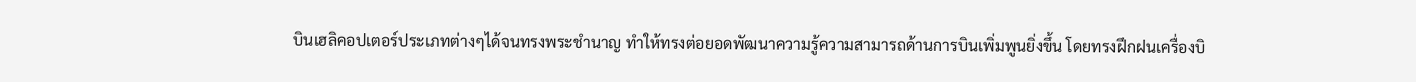บินเฮลิคอปเตอร์ประเภทต่างๆได้จนทรงพระชำนาญ ทำให้ทรงต่อยอดพัฒนาความรู้ความสามารถด้านการบินเพิ่มพูนยิ่งขึ้น โดยทรงฝึกฝนเครื่องบิ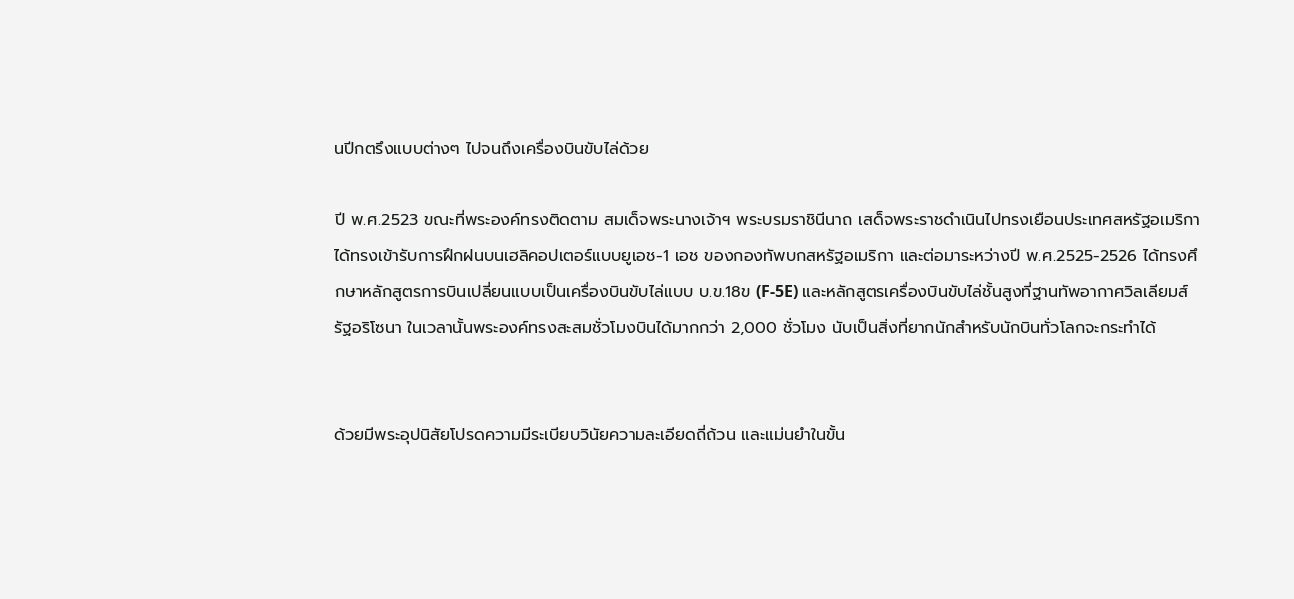นปีกตรึงแบบต่างๆ ไปจนถึงเครื่องบินขับไล่ด้วย

ปี พ.ศ.2523 ขณะที่พระองค์ทรงติดตาม สมเด็จพระนางเจ้าฯ พระบรมราชินีนาถ เสด็จพระราชดำเนินไปทรงเยือนประเทศสหรัฐอเมริกา ได้ทรงเข้ารับการฝึกฝนบนเฮลิคอปเตอร์แบบยูเอช-1 เอช ของกองทัพบกสหรัฐอเมริกา และต่อมาระหว่างปี พ.ศ.2525-2526 ได้ทรงศึกษาหลักสูตรการบินเปลี่ยนแบบเป็นเครื่องบินขับไล่แบบ บ.ข.18ข (F-5E) และหลักสูตรเครื่องบินขับไล่ชั้นสูงที่ฐานทัพอากาศวิลเลียมส์ รัฐอริโซนา ในเวลานั้นพระองค์ทรงสะสมชั่วโมงบินได้มากกว่า 2,000 ชั่วโมง นับเป็นสิ่งที่ยากนักสำหรับนักบินทั่วโลกจะกระทำได้


ด้วยมีพระอุปนิสัยโปรดความมีระเบียบวินัยความละเอียดถี่ถ้วน และแม่นยำในขั้น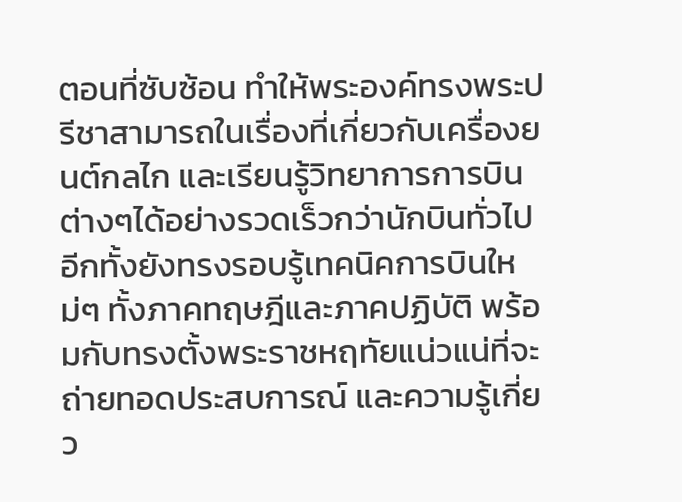ตอนที่ซับซ้อน ทำให้พระองค์ทรงพระปรีชาสามารถในเรื่องที่เกี่ยวกับเครื่องยนต์กลไก และเรียนรู้วิทยาการการบินต่างๆได้อย่างรวดเร็วกว่านักบินทั่วไป อีกทั้งยังทรงรอบรู้เทคนิคการบินใหม่ๆ ทั้งภาคทฤษฎีและภาคปฏิบัติ พร้อมกับทรงตั้งพระราชหฤทัยแน่วแน่ที่จะถ่ายทอดประสบการณ์ และความรู้เกี่ยว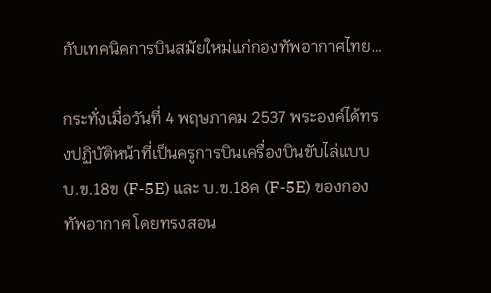กับเทคนิคการบินสมัยใหม่แก่กองทัพอากาศไทย…

กระทั่งเมื่อวันที่ 4 พฤษภาคม 2537 พระองค์ได้ทรงปฏิบัติหน้าที่เป็นครูการบินเครื่องบินขับไล่แบบ บ.ข.18ข (F-5E) และ บ.ข.18ค (F-5E) ของกองทัพอากาศ โดยทรงสอน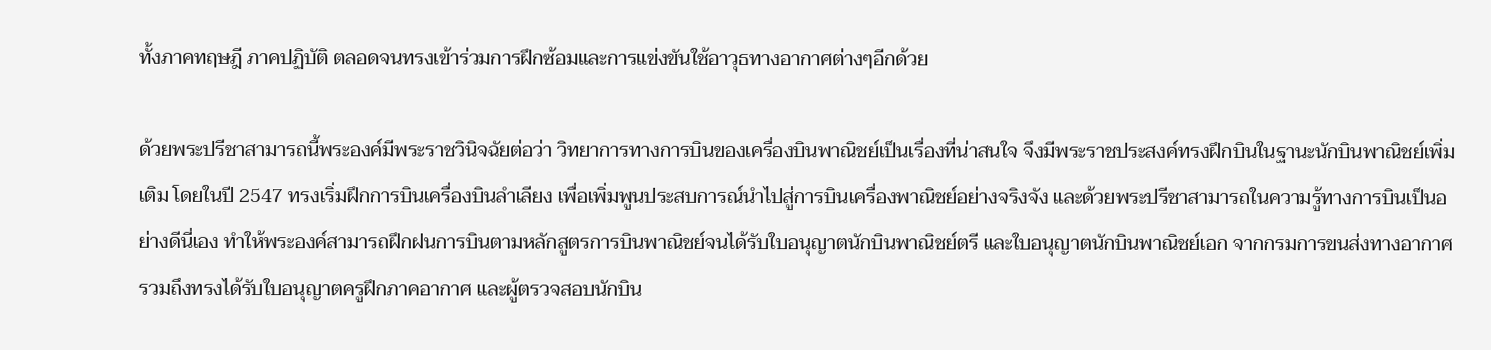ทั้งภาคทฤษฎี ภาคปฏิบัติ ตลอดจนทรงเข้าร่วมการฝึกซ้อมและการแข่งขันใช้อาวุธทางอากาศต่างๆอีกด้วย

ด้วยพระปรีชาสามารถนี้พระองค์มีพระราชวินิจฉัยต่อว่า วิทยาการทางการบินของเครื่องบินพาณิชย์เป็นเรื่องที่น่าสนใจ จึงมีพระราชประสงค์ทรงฝึกบินในฐานะนักบินพาณิชย์เพิ่มเติม โดยในปี 2547 ทรงเริ่มฝึกการบินเครื่องบินลำเลียง เพื่อเพิ่มพูนประสบการณ์นำไปสู่การบินเครื่องพาณิชย์อย่างจริงจัง และด้วยพระปรีชาสามารถในความรู้ทางการบินเป็นอย่างดีนี่เอง ทำให้พระองค์สามารถฝึกฝนการบินตามหลักสูตรการบินพาณิชย์จนได้รับใบอนุญาตนักบินพาณิชย์ตรี และใบอนุญาตนักบินพาณิชย์เอก จากกรมการขนส่งทางอากาศ รวมถึงทรงได้รับใบอนุญาตครูฝึกภาคอากาศ และผู้ตรวจสอบนักบิน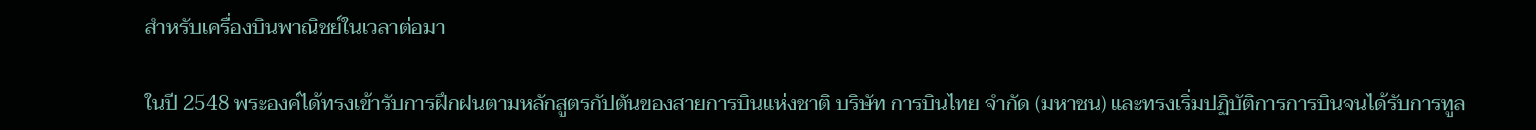สำหรับเครื่องบินพาณิชย์ในเวลาต่อมา

ในปี 2548 พระองค์ได้ทรงเข้ารับการฝึกฝนตามหลักสูตรกัปตันของสายการบินแห่งชาติ บริษัท การบินไทย จำกัด (มหาชน) และทรงเริ่มปฏิบัติการการบินจนได้รับการทูล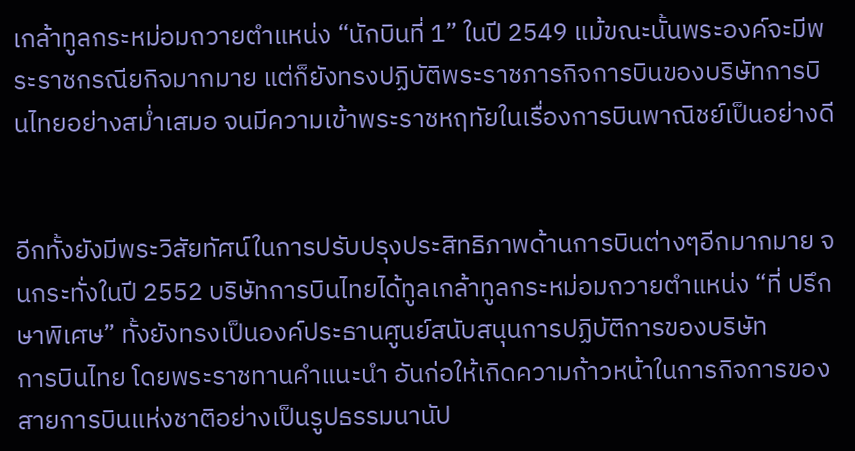เกล้าทูลกระหม่อมถวายตำแหน่ง “นักบินที่ 1” ในปี 2549 แม้ขณะนั้นพระองค์จะมีพระราชกรณียกิจมากมาย แต่ก็ยังทรงปฏิบัติพระราชภารกิจการบินของบริษัทการบินไทยอย่างสม่ำเสมอ จนมีความเข้าพระราชหฤทัยในเรื่องการบินพาณิชย์เป็นอย่างดี


อีกทั้งยังมีพระวิสัยทัศน์ในการปรับปรุงประสิทธิภาพด้านการบินต่างๆอีกมากมาย จนกระทั่งในปี 2552 บริษัทการบินไทยได้ทูลเกล้าทูลกระหม่อมถวายตำแหน่ง “ที่ ปรึกษาพิเศษ” ทั้งยังทรงเป็นองค์ประธานศูนย์สนับสนุนการปฏิบัติการของบริษัท
การบินไทย โดยพระราชทานคำแนะนำ อันก่อให้เกิดความก้าวหน้าในการกิจการของสายการบินแห่งชาติอย่างเป็นรูปธรรมนานัป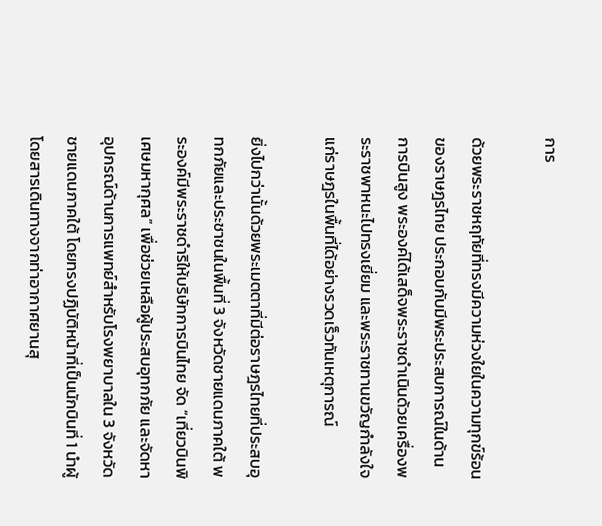การ

ด้วยพระราชหฤทัยที่ทรงมีความห่วงใยในความทุกข์ร้อนของราษฎรไทย ประกอบกับมีพระประสบการณ์ในด้านการบินสูง พระองค์ได้เสด็จพระราชดำเนินด้วยเครื่องพระราชพาหนะไปทรงเยี่ยม และพระราชทานขวัญกำลังใจแก่ราษฎรในพื้นที่ได้อย่างรวดเร็วทันเหตุการณ์

ยิ่งไปกว่านั้นด้วยพระเมตตาที่มีต่อราษฎรไทยที่ประสบอุทกภัยและประชาชนในพื้นที่ 3 จังหวัดชายแดนภาคใต้ พระองค์มีพระราชดำริให้บริษัทการบินไทย จัด “เที่ยวบินพิเศษมหากุศล” เพื่อช่วยเหลือผู้ประสบอุทกภัย และจัดหาอุปกรณ์ด้านการแพทย์สำหรับโรงพยาบาลใน 3 จังหวัดชายแดนภาคใต้ โดยทรงปฏิบัติหน้าที่เป็นนักบินที่ 1 นำผู้โดยสารเดินทางจากท่าอากาศยานสุ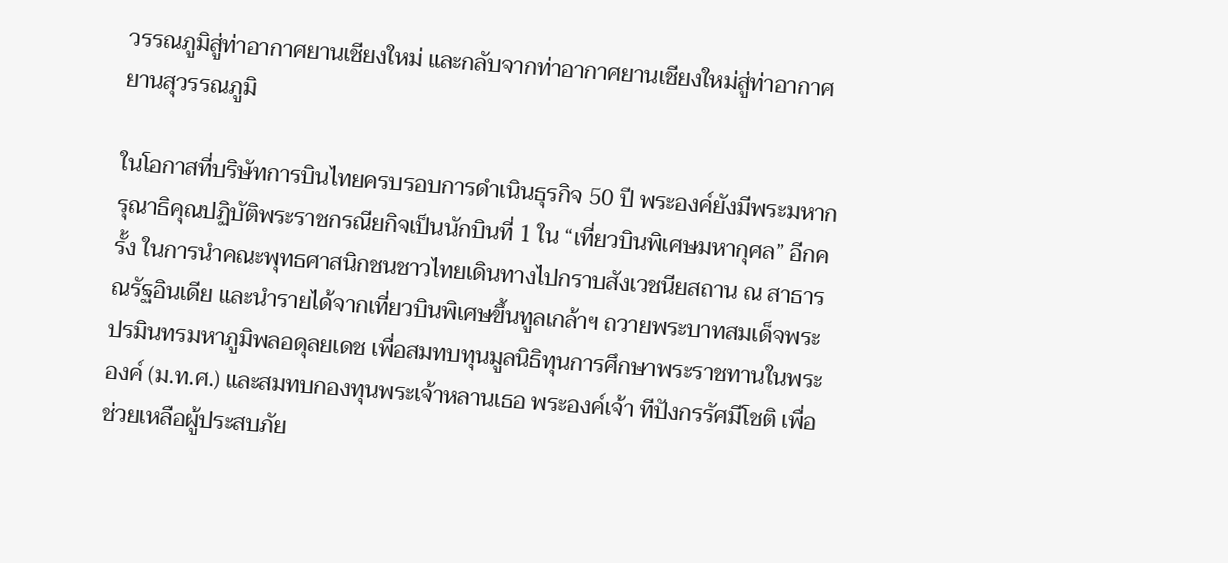วรรณภูมิสู่ท่าอากาศยานเชียงใหม่ และกลับจากท่าอากาศยานเชียงใหม่สู่ท่าอากาศยานสุวรรณภูมิ

ในโอกาสที่บริษัทการบินไทยครบรอบการดำเนินธุรกิจ 50 ปี พระองค์ยังมีพระมหากรุณาธิคุณปฏิบัติพระราชกรณียกิจเป็นนักบินที่ 1 ใน “เที่ยวบินพิเศษมหากุศล” อีกครั้ง ในการนำคณะพุทธศาสนิกชนชาวไทยเดินทางไปกราบสังเวชนียสถาน ณ สาธารณรัฐอินเดีย และนำรายได้จากเที่ยวบินพิเศษขึ้นทูลเกล้าฯ ถวายพระบาทสมเด็จพระปรมินทรมหาภูมิพลอดุลยเดช เพื่อสมทบทุนมูลนิธิทุนการศึกษาพระราชทานในพระองค์ (ม.ท.ศ.) และสมทบกองทุนพระเจ้าหลานเธอ พระองค์เจ้า ทีปังกรรัศมีโชติ เพื่อช่วยเหลือผู้ประสบภัย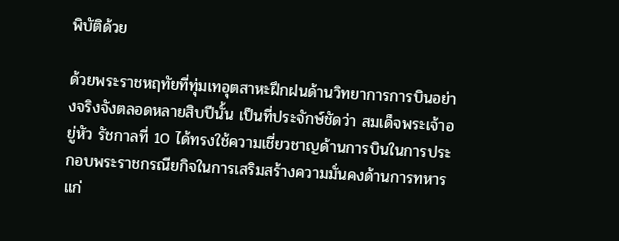พิบัติด้วย

ด้วยพระราชหฤทัยที่ทุ่มเทอุตสาหะฝึกฝนด้านวิทยาการการบินอย่างจริงจังตลอดหลายสิบปีนั้น เป็นที่ประจักษ์ชัดว่า สมเด็จพระเจ้าอยู่หัว รัชกาลที่ 10 ได้ทรงใช้ความเชี่ยวชาญด้านการบินในการประกอบพระราชกรณียกิจในการเสริมสร้างความมั่นคงด้านการทหารแก่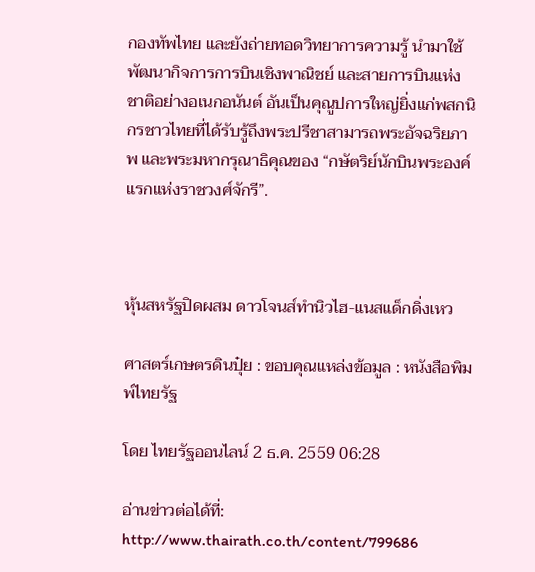กองทัพไทย และยังถ่ายทอดวิทยาการความรู้ นำมาใช้พัฒนากิจการการบินเชิงพาณิชย์ และสายการบินแห่งชาติอย่างอเนกอนันต์ อันเป็นคุณูปการใหญ่ยิ่งแก่พสกนิกรชาวไทยที่ได้รับรู้ถึงพระปรีชาสามารถพระอัจฉริยภาพ และพระมหากรุณาธิคุณของ “กษัตริย์นักบินพระองค์แรกแห่งราชวงศ์จักรี”.



หุ้นสหรัฐปิดผสม ดาวโจนส์ทำนิวไฮ-แนสแด็กดิ่งเหว

ศาสตร์เกษตรดินปุ๋ย : ขอบคุณแหล่งข้อมูล : หนังสือพิมพ์ไทยรัฐ

โดย ไทยรัฐออนไลน์ 2 ธ.ค. 2559 06:28

อ่านข่าวต่อได้ที่: http://www.thairath.co.th/content/799686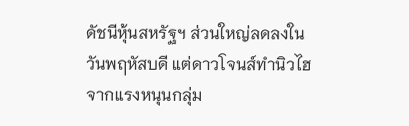ดัชนีหุ้นสหรัฐฯ ส่วนใหญ่ลดลงในวันพฤหัสบดี แต่ดาวโจนส์ทำนิวไฮ จากแรงหนุนกลุ่ม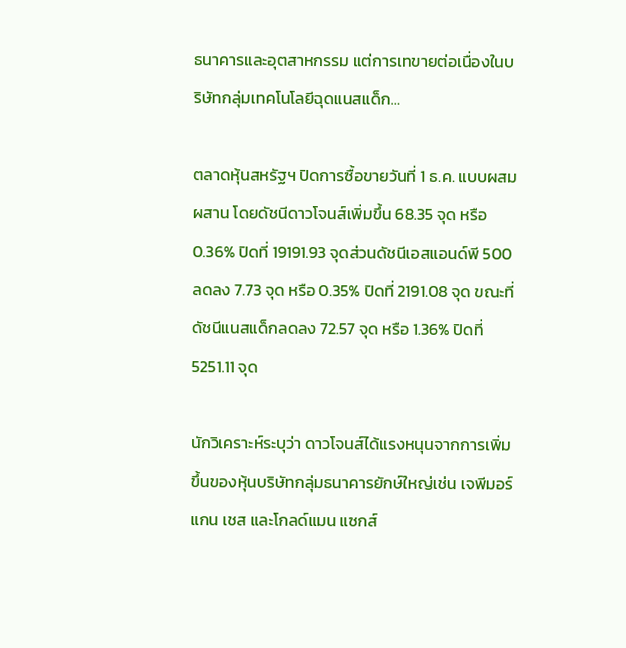ธนาคารและอุตสาหกรรม แต่การเทขายต่อเนื่องในบริษัทกลุ่มเทคโนโลยีฉุดแนสแด็ก…

ตลาดหุ้นสหรัฐฯ ปิดการซื้อขายวันที่ 1 ธ.ค. แบบผสมผสาน โดยดัชนีดาวโจนส์เพิ่มขึ้น 68.35 จุด หรือ 0.36% ปิดที่ 19191.93 จุดส่วนดัชนีเอสแอนด์พี 500 ลดลง 7.73 จุด หรือ 0.35% ปิดที่ 2191.08 จุด ขณะที่ดัชนีแนสแด็กลดลง 72.57 จุด หรือ 1.36% ปิดที่ 5251.11 จุด

นักวิเคราะห์ระบุว่า ดาวโจนส์ได้แรงหนุนจากการเพิ่มขึ้นของหุ้นบริษัทกลุ่มธนาคารยักษ์ใหญ่เช่น เจพีมอร์แกน เชส และโกลด์แมน แซกส์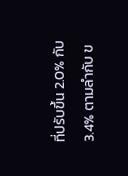ที่ปรับขึ้น 2.0% กับ 3.4% ตามลำกับ ข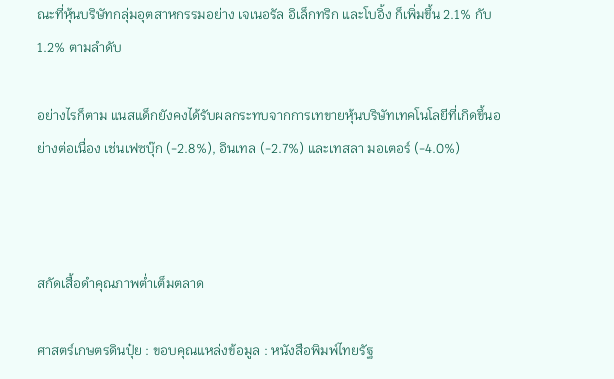ณะที่หุ้นบริษัทกลุ่มอุตสาหกรรมอย่าง เจเนอรัล อิเล็กทริก และโบอิ้ง ก็เพิ่มขึ้น 2.1% กับ 1.2% ตามลำดับ

อย่างไรก็ตาม แนสแด็กยังคงได้รับผลกระทบจากการเทขายหุ้นบริษัทเทคโนโลยีที่เกิดขึ้นอย่างต่อเนื่อง เช่นเฟซบุ๊ก (-2.8%), อินเทล (-2.7%) และเทสลา มอเตอร์ (-4.0%)



สกัดเสื้อดำคุณภาพต่ำเต็มตลาด

ศาสตร์เกษตรดินปุ๋ย : ขอบคุณแหล่งข้อมูล : หนังสือพิมพ์ไทยรัฐ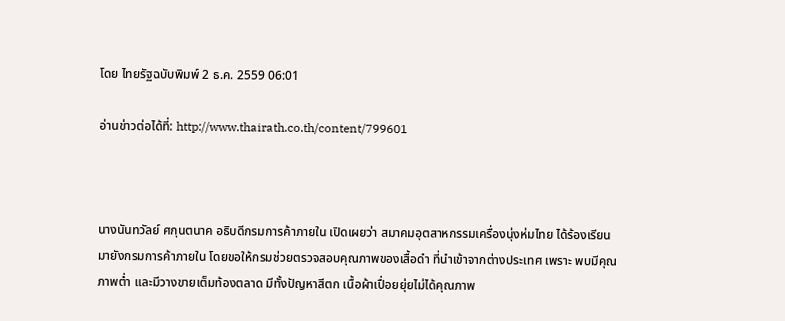โดย ไทยรัฐฉบับพิมพ์ 2 ธ.ค. 2559 06:01

อ่านข่าวต่อได้ที่: http://www.thairath.co.th/content/799601



นางนันทวัลย์ ศกุนตนาค อธิบดีกรมการค้าภายใน เปิดเผยว่า สมาคมอุตสาหกรรมเครื่องนุ่งห่มไทย ได้ร้องเรียนมายังกรมการค้าภายใน โดยขอให้กรมช่วยตรวจสอบคุณภาพของเสื้อดำ ที่นำเข้าจากต่างประเทศ เพราะ พบมีคุณภาพต่ำ และมีวางขายเต็มท้องตลาด มีทั้งปัญหาสีตก เนื้อผ้าเปื่อยยุ่ยไม่ได้คุณภาพ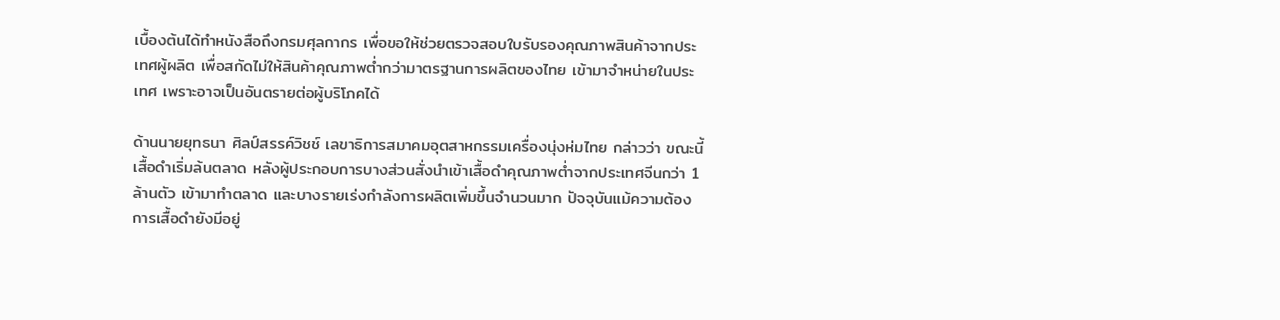เบื้องต้นได้ทำหนังสือถึงกรมศุลกากร เพื่อขอให้ช่วยตรวจสอบใบรับรองคุณภาพสินค้าจากประเทศผู้ผลิต เพื่อสกัดไม่ให้สินค้าคุณภาพต่ำกว่ามาตรฐานการผลิตของไทย เข้ามาจำหน่ายในประเทศ เพราะอาจเป็นอันตรายต่อผู้บริโภคได้

ด้านนายยุทธนา ศิลป์สรรค์วิชช์ เลขาธิการสมาคมอุตสาหกรรมเครื่องนุ่งห่มไทย กล่าวว่า ขณะนี้เสื้อดำเริ่มล้นตลาด หลังผู้ประกอบการบางส่วนสั่งนำเข้าเสื้อดำคุณภาพต่ำจากประเทศจีนกว่า 1 ล้านตัว เข้ามาทำตลาด และบางรายเร่งกำลังการผลิตเพิ่มขึ้นจำนวนมาก ปัจจุบันแม้ความต้องการเสื้อดำยังมีอยู่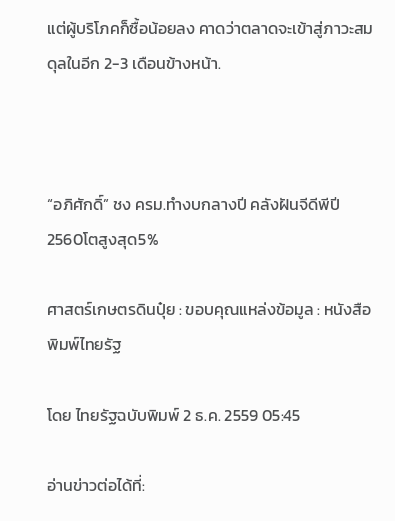แต่ผู้บริโภคก็ซื้อน้อยลง คาดว่าตลาดจะเข้าสู่ภาวะสมดุลในอีก 2-3 เดือนข้างหน้า.



“อภิศักดิ์” ชง ครม.ทำงบกลางปี คลังฝันจีดีพีปี 2560โตสูงสุด5%

ศาสตร์เกษตรดินปุ๋ย : ขอบคุณแหล่งข้อมูล : หนังสือพิมพ์ไทยรัฐ

โดย ไทยรัฐฉบับพิมพ์ 2 ธ.ค. 2559 05:45

อ่านข่าวต่อได้ที่: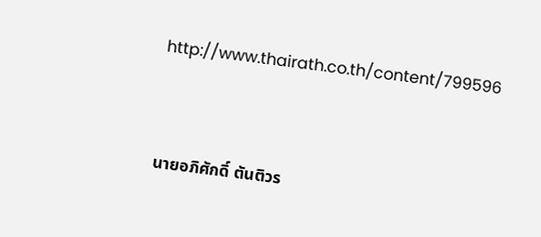http://www.thairath.co.th/content/799596



นายอภิศักดิ์ ตันติวร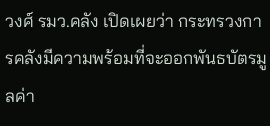วงศ์ รมว.คลัง เปิดเผยว่า กระทรวงการคลังมีความพร้อมที่จะออกพันธบัตรมูลค่า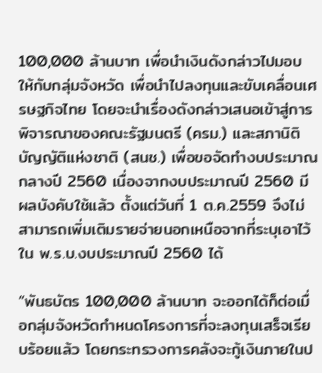100,000 ล้านบาท เพื่อนำเงินดังกล่าวไปมอบ ให้กับกลุ่มจังหวัด เพื่อนำไปลงทุนและขับเคลื่อนเศรษฐกิจไทย โดยจะนำเรื่องดังกล่าวเสนอเข้าสู่การพิจารณาของคณะรัฐมนตรี (ครม.) และสภานิติบัญญัติแห่งชาติ (สนช.) เพื่อขอจัดทำงบประมาณกลางปี 2560 เนื่องจากงบประมาณปี 2560 มีผลบังคับใช้แล้ว ตั้งแต่วันที่ 1 ต.ค.2559 จึงไม่สามารถเพิ่มเติมรายจ่ายนอกเหนือจากที่ระบุเอาไว้ใน พ.ร.บ.งบประมาณปี 2560 ได้

“พันธบัตร 100,000 ล้านบาท จะออกได้ก็ต่อเมื่อกลุ่มจังหวัดกำหนดโครงการที่จะลงทุนเสร็จเรียบร้อยแล้ว โดยกระทรวงการคลังจะกู้เงินภายในป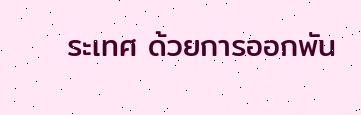ระเทศ ด้วยการออกพัน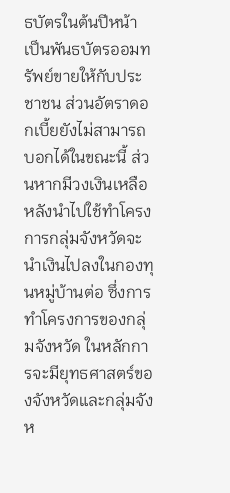ธบัตรในต้นปีหน้า เป็นพันธบัตรออมทรัพย์ขายให้กับประชาชน ส่วนอัตราดอกเบี้ยยังไม่สามารถบอกได้ในขณะนี้ ส่วนหากมีวงเงินเหลือหลังนำไปใช้ทำโครงการกลุ่มจังหวัดจะนำเงินไปลงในกองทุนหมู่บ้านต่อ ซึ่งการทำโครงการของกลุ่มจังหวัด ในหลักการจะมียุทธศาสตร์ของจังหวัดและกลุ่มจังห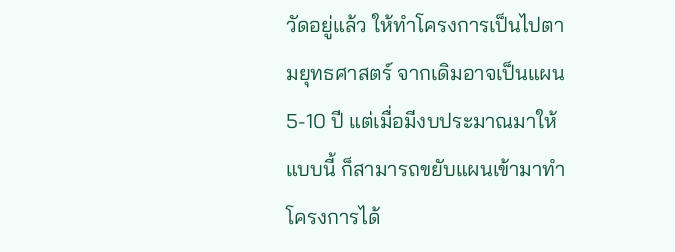วัดอยู่แล้ว ให้ทำโครงการเป็นไปตามยุทธศาสตร์ จากเดิมอาจเป็นแผน 5-10 ปี แต่เมื่อมีงบประมาณมาให้แบบนี้ ก็สามารถขยับแผนเข้ามาทำโครงการได้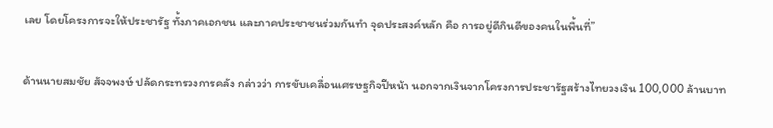เลย โดยโครงการจะให้ประชารัฐ ทั้งภาคเอกชน และภาคประชาชนร่วมกันทำ จุดประสงค์หลัก คือ การอยู่ดีกินดีของคนในพื้นที่”

ด้านนายสมชัย สัจจพงษ์ ปลัดกระทรวงการคลัง กล่าวว่า การขับเคลื่อนเศรษฐกิจปีหน้า นอกจากเงินจากโครงการประชารัฐสร้างไทยวงเงิน 100,000 ล้านบาท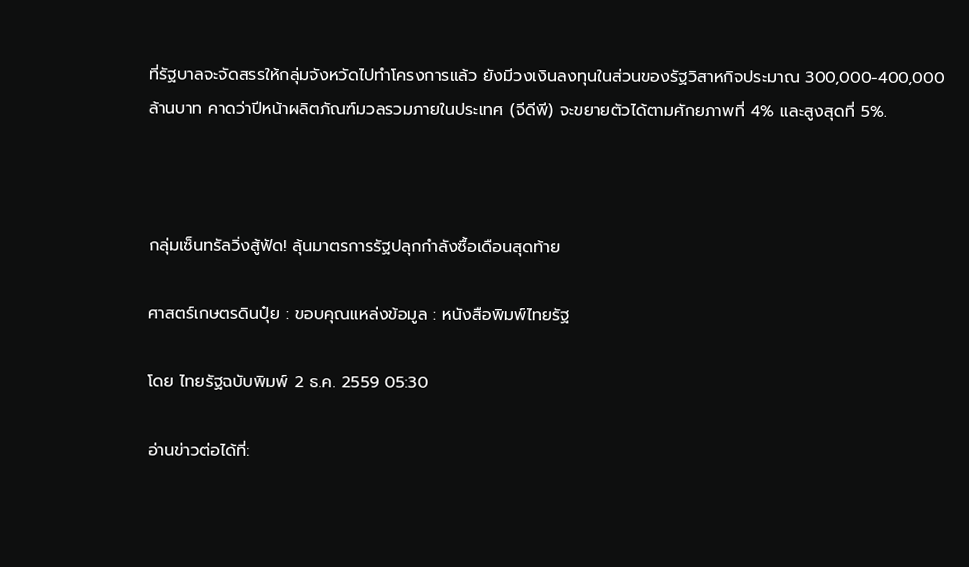ที่รัฐบาลจะจัดสรรให้กลุ่มจังหวัดไปทำโครงการแล้ว ยังมีวงเงินลงทุนในส่วนของรัฐวิสาหกิจประมาณ 300,000-400,000 ล้านบาท คาดว่าปีหน้าผลิตภัณฑ์มวลรวมภายในประเทศ (จีดีพี) จะขยายตัวได้ตามศักยภาพที่ 4% และสูงสุดที่ 5%.



กลุ่มเซ็นทรัลวิ่งสู้ฟัด! ลุ้นมาตรการรัฐปลุกกำลังซื้อเดือนสุดท้าย

ศาสตร์เกษตรดินปุ๋ย : ขอบคุณแหล่งข้อมูล : หนังสือพิมพ์ไทยรัฐ

โดย ไทยรัฐฉบับพิมพ์ 2 ธ.ค. 2559 05:30

อ่านข่าวต่อได้ที่: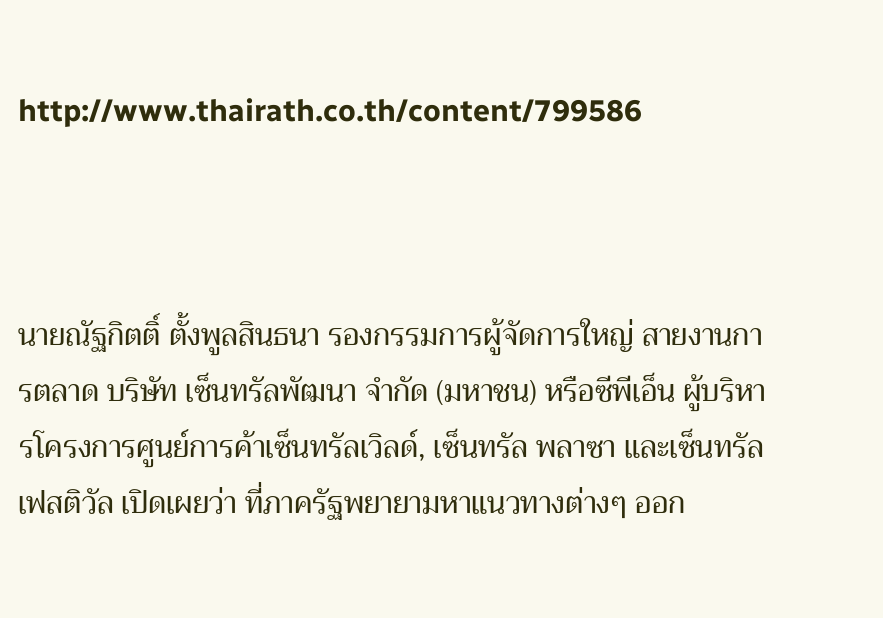http://www.thairath.co.th/content/799586



นายณัฐกิตติ์ ตั้งพูลสินธนา รองกรรมการผู้จัดการใหญ่ สายงานการตลาด บริษัท เซ็นทรัลพัฒนา จำกัด (มหาชน) หรือซีพีเอ็น ผู้บริหารโครงการศูนย์การค้าเซ็นทรัลเวิลด์, เซ็นทรัล พลาซา และเซ็นทรัล เฟสติวัล เปิดเผยว่า ที่ภาครัฐพยายามหาแนวทางต่างๆ ออก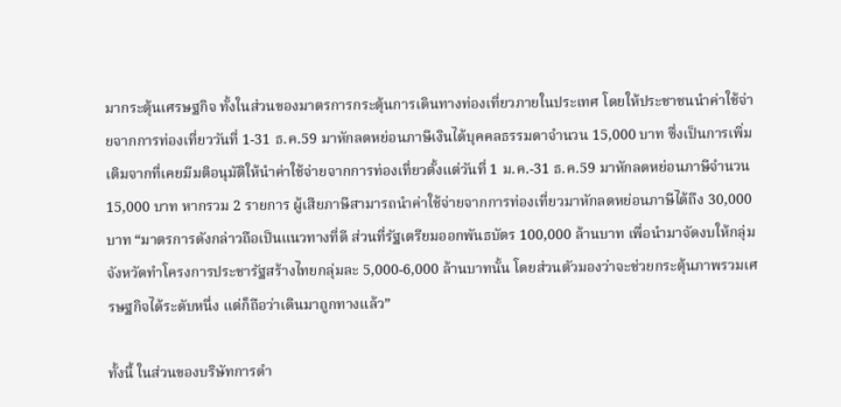มากระตุ้นเศรษฐกิจ ทั้งในส่วนของมาตรการกระตุ้นการเดินทางท่องเที่ยวภายในประเทศ โดยให้ประชาชนนำค่าใช้จ่ายจากการท่องเที่ยววันที่ 1-31 ธ.ค.59 มาหักลดหย่อนภาษีเงินได้บุคคลธรรมดาจำนวน 15,000 บาท ซึ่งเป็นการเพิ่มเติมจากที่เคยมีมติอนุมัติให้นำค่าใช้จ่ายจากการท่องเที่ยวตั้งแต่วันที่ 1 ม.ค.-31 ธ.ค.59 มาหักลดหย่อนภาษีจำนวน 15,000 บาท หากรวม 2 รายการ ผู้เสียภาษีสามารถนำค่าใช้จ่ายจากการท่องเที่ยวมาหักลดหย่อนภาษีได้ถึง 30,000 บาท “มาตรการดังกล่าวถือเป็นแนวทางที่ดี ส่วนที่รัฐเตรียมออกพันธบัตร 100,000 ล้านบาท เพื่อนำมาจัดงบให้กลุ่มจังหวัดทำโครงการประชารัฐสร้างไทยกลุ่มละ 5,000-6,000 ล้านบาทนั้น โดยส่วนตัวมองว่าจะช่วยกระตุ้นภาพรวมเศรษฐกิจได้ระดับหนึ่ง แต่ก็ถือว่าเดินมาถูกทางแล้ว”

ทั้งนี้ ในส่วนของบริษัทการดำ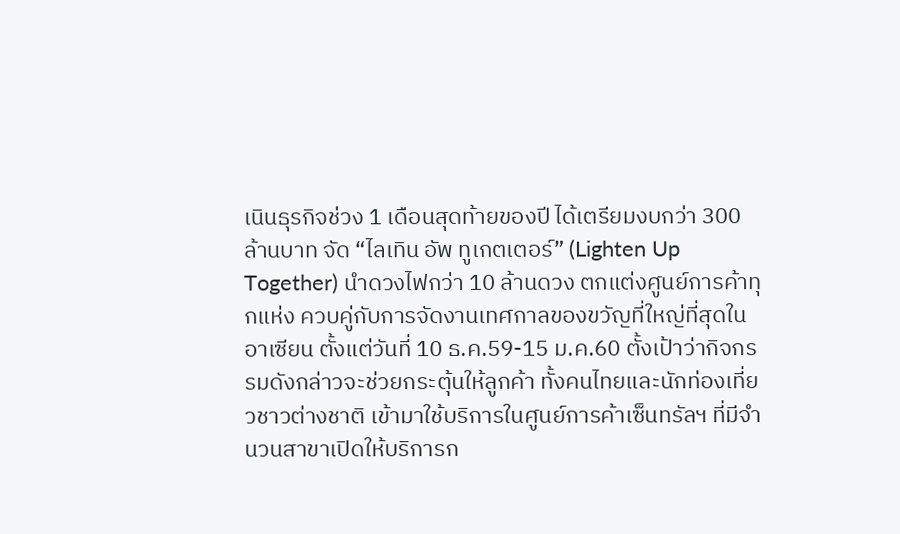เนินธุรกิจช่วง 1 เดือนสุดท้ายของปี ได้เตรียมงบกว่า 300 ล้านบาท จัด “ไลเทิน อัพ ทูเกตเตอร์” (Lighten Up Together) นำดวงไฟกว่า 10 ล้านดวง ตกแต่งศูนย์การค้าทุกแห่ง ควบคู่กับการจัดงานเทศกาลของขวัญที่ใหญ่ที่สุดในอาเซียน ตั้งแต่วันที่ 10 ธ.ค.59-15 ม.ค.60 ตั้งเป้าว่ากิจกรรมดังกล่าวจะช่วยกระตุ้นให้ลูกค้า ทั้งคนไทยและนักท่องเที่ยวชาวต่างชาติ เข้ามาใช้บริการในศูนย์การค้าเซ็นทรัลฯ ที่มีจำนวนสาขาเปิดให้บริการก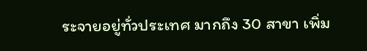ระจายอยู่ทั่วประเทศ มากถึง 30 สาขา เพิ่ม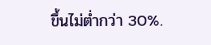ขึ้นไม่ต่ำกว่า 30%.